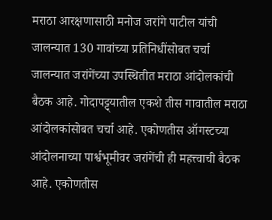मराठा आरक्षणासाठी मनोज जरांगे पाटील यांची जालन्यात 130 गावांच्या प्रतिनिधींसोबत चर्चा
जालन्यात जरांगेंच्या उपस्थितीत मराठा आंदोलकांची बैठक आहे. गोदापट्ट्यातील एकशे तीस गावातील मराठा आंदोलकांसोबत चर्चा आहे. एकोणतीस ऑगस्टच्या आंदोलनाच्या पार्श्वभूमीवर जरांगेंची ही महत्त्वाची बैठक आहे. एकोणतीस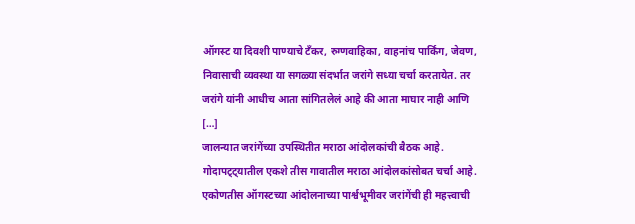ऑगस्ट या दिवशी पाण्याचे टँकर, रुग्णवाहिका, वाहनांच पार्किंग, जेवण, निवासाची व्यवस्था या सगळ्या संदर्भात जरांगे सध्या चर्चा करतायेत. तर जरांगे यांनी आधीच आता सांगितलेलं आहे की आता माघार नाही आणि […]
जालन्यात जरांगेंच्या उपस्थितीत मराठा आंदोलकांची बैठक आहे. गोदापट्ट्यातील एकशे तीस गावातील मराठा आंदोलकांसोबत चर्चा आहे. एकोणतीस ऑगस्टच्या आंदोलनाच्या पार्श्वभूमीवर जरांगेंची ही महत्त्वाची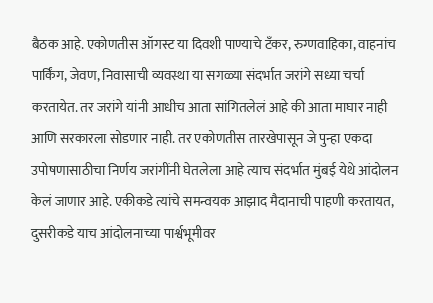बैठक आहे. एकोणतीस ऑगस्ट या दिवशी पाण्याचे टँकर, रुग्णवाहिका, वाहनांच पार्किंग, जेवण, निवासाची व्यवस्था या सगळ्या संदर्भात जरांगे सध्या चर्चा करतायेत. तर जरांगे यांनी आधीच आता सांगितलेलं आहे की आता माघार नाही आणि सरकारला सोडणार नाही. तर एकोणतीस तारखेपासून जे पुन्हा एकदा उपोषणासाठीचा निर्णय जरांगींनी घेतलेला आहे त्याच संदर्भात मुंबई येथे आंदोलन केलं जाणार आहे. एकीकडे त्यांचे समन्वयक आझाद मैदानाची पाहणी करतायत, दुसरीकडे याच आंदोलनाच्या पार्श्वभूमीवर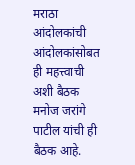मराठा आंदोलकांची आंदोलकांसोबत ही महत्त्वाची अशी बैठक मनोज जरांगे पाटील यांची ही बैठक आहे.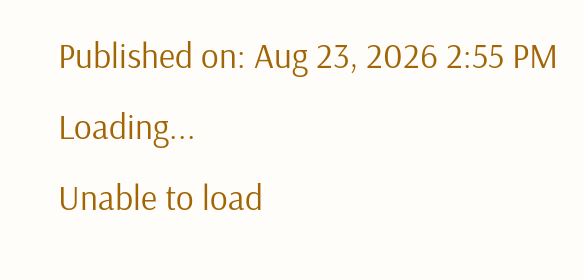Published on: Aug 23, 2026 2:55 PM
Loading...
Unable to load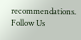recommendations.
Follow Us